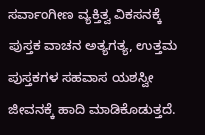ಸರ್ವಾಂಗೀಣ ವ್ಯಕ್ತಿತ್ವ ವಿಕಸನಕ್ಕೆ ಪುಸ್ತಕ ವಾಚನ ಅತ್ಯಗತ್ಯ, ಉತ್ತಮ ಪುಸ್ತಕಗಳ ಸಹವಾಸ ಯಶಸ್ವೀ ಜೀವನಕ್ಕೆ ಹಾದಿ ಮಾಡಿಕೊಡುತ್ತದೆ.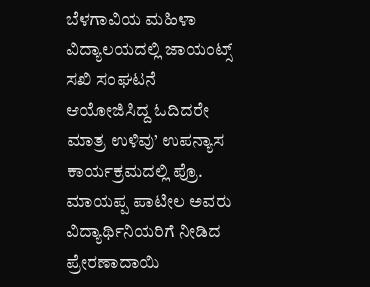ಬೆಳಗಾವಿಯ ಮಹಿಳಾ ವಿದ್ಯಾಲಯದಲ್ಲಿ ಜಾಯಂಟ್ಸ್ ಸಖಿ ಸಂಘಟನೆ ಆಯೋಜಿಸಿದ್ದ ಓದಿದರೇ ಮಾತ್ರ ಉಳಿವು’ ಉಪನ್ಯಾಸ ಕಾರ್ಯಕ್ರಮದಲ್ಲಿ ಪ್ರೊ. ಮಾಯಪ್ಪ ಪಾಟೀಲ ಅವರು ವಿದ್ಯಾರ್ಥಿನಿಯರಿಗೆ ನೀಡಿದ ಪ್ರೇರಣಾದಾಯಿ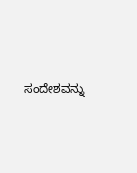ಸಂದೇಶವನ್ನು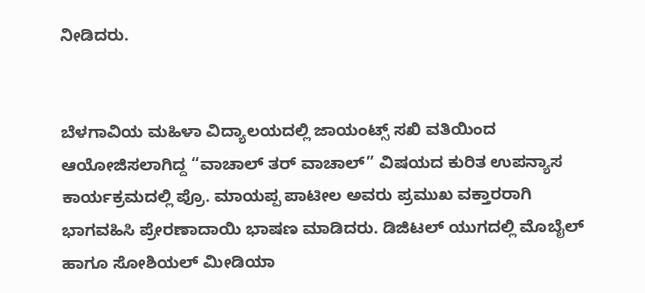ನೀಡಿದರು.


ಬೆಳಗಾವಿಯ ಮಹಿಳಾ ವಿದ್ಯಾಲಯದಲ್ಲಿ ಜಾಯಂಟ್ಸ್ ಸಖಿ ವತಿಯಿಂದ ಆಯೋಜಿಸಲಾಗಿದ್ದ “ವಾಚಾಲ್ ತರ್ ವಾಚಾಲ್” ವಿಷಯದ ಕುರಿತ ಉಪನ್ಯಾಸ ಕಾರ್ಯಕ್ರಮದಲ್ಲಿ ಪ್ರೊ. ಮಾಯಪ್ಪ ಪಾಟೀಲ ಅವರು ಪ್ರಮುಖ ವಕ್ತಾರರಾಗಿ ಭಾಗವಹಿಸಿ ಪ್ರೇರಣಾದಾಯಿ ಭಾಷಣ ಮಾಡಿದರು. ಡಿಜಿಟಲ್ ಯುಗದಲ್ಲಿ ಮೊಬೈಲ್ ಹಾಗೂ ಸೋಶಿಯಲ್ ಮೀಡಿಯಾ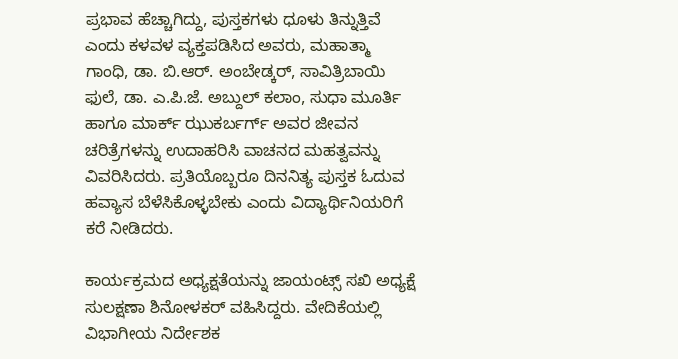ಪ್ರಭಾವ ಹೆಚ್ಚಾಗಿದ್ದು, ಪುಸ್ತಕಗಳು ಧೂಳು ತಿನ್ನುತ್ತಿವೆ ಎಂದು ಕಳವಳ ವ್ಯಕ್ತಪಡಿಸಿದ ಅವರು, ಮಹಾತ್ಮಾ ಗಾಂಧಿ, ಡಾ. ಬಿ.ಆರ್. ಅಂಬೇಡ್ಕರ್, ಸಾವಿತ್ರಿಬಾಯಿ ಫುಲೆ, ಡಾ. ಎ.ಪಿ.ಜೆ. ಅಬ್ದುಲ್ ಕಲಾಂ, ಸುಧಾ ಮೂರ್ತಿ ಹಾಗೂ ಮಾರ್ಕ್ ಝುಕರ್ಬರ್ಗ್ ಅವರ ಜೀವನ ಚರಿತ್ರೆಗಳನ್ನು ಉದಾಹರಿಸಿ ವಾಚನದ ಮಹತ್ವವನ್ನು ವಿವರಿಸಿದರು. ಪ್ರತಿಯೊಬ್ಬರೂ ದಿನನಿತ್ಯ ಪುಸ್ತಕ ಓದುವ ಹವ್ಯಾಸ ಬೆಳೆಸಿಕೊಳ್ಳಬೇಕು ಎಂದು ವಿದ್ಯಾರ್ಥಿನಿಯರಿಗೆ ಕರೆ ನೀಡಿದರು.

ಕಾರ್ಯಕ್ರಮದ ಅಧ್ಯಕ್ಷತೆಯನ್ನು ಜಾಯಂಟ್ಸ್ ಸಖಿ ಅಧ್ಯಕ್ಷೆ ಸುಲಕ್ಷಣಾ ಶಿನೋಳಕರ್ ವಹಿಸಿದ್ದರು. ವೇದಿಕೆಯಲ್ಲಿ ವಿಭಾಗೀಯ ನಿರ್ದೇಶಕ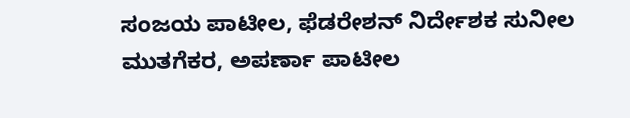ಸಂಜಯ ಪಾಟೀಲ, ಫೆಡರೇಶನ್ ನಿರ್ದೇಶಕ ಸುನೀಲ ಮುತಗೆಕರ, ಅಪರ್ಣಾ ಪಾಟೀಲ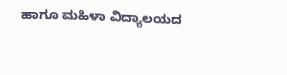ಹಾಗೂ ಮಹಿಳಾ ವಿದ್ಯಾಲಯದ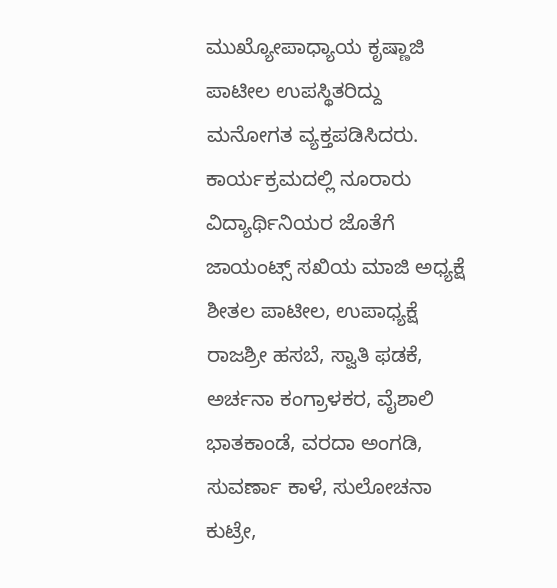ಮುಖ್ಯೋಪಾಧ್ಯಾಯ ಕೃಷ್ಣಾಜಿ ಪಾಟೀಲ ಉಪಸ್ಥಿತರಿದ್ದು ಮನೋಗತ ವ್ಯಕ್ತಪಡಿಸಿದರು. ಕಾರ್ಯಕ್ರಮದಲ್ಲಿ ನೂರಾರು ವಿದ್ಯಾರ್ಥಿನಿಯರ ಜೊತೆಗೆ ಜಾಯಂಟ್ಸ್ ಸಖಿಯ ಮಾಜಿ ಅಧ್ಯಕ್ಷೆ ಶೀತಲ ಪಾಟೀಲ, ಉಪಾಧ್ಯಕ್ಷೆ ರಾಜಶ್ರೀ ಹಸಬೆ, ಸ್ವಾತಿ ಫಡಕೆ, ಅರ್ಚನಾ ಕಂಗ್ರಾಳಕರ, ವೈಶಾಲಿ ಭಾತಕಾಂಡೆ, ವರದಾ ಅಂಗಡಿ, ಸುವರ್ಣಾ ಕಾಳೆ, ಸುಲೋಚನಾ ಕುಟ್ರೇ,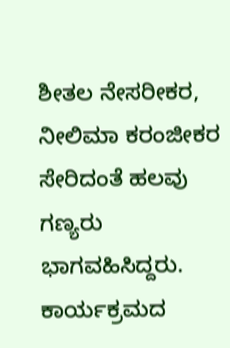ಶೀತಲ ನೇಸರೀಕರ, ನೀಲಿಮಾ ಕರಂಜೀಕರ ಸೇರಿದಂತೆ ಹಲವು ಗಣ್ಯರು ಭಾಗವಹಿಸಿದ್ದರು. ಕಾರ್ಯಕ್ರಮದ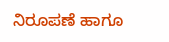ನಿರೂಪಣೆ ಹಾಗೂ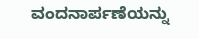ವಂದನಾರ್ಪಣೆಯನ್ನು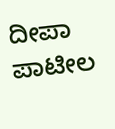ದೀಪಾ ಪಾಟೀಲ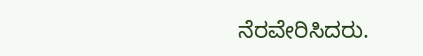ನೆರವೇರಿಸಿದರು.